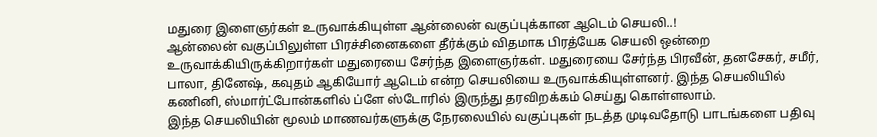மதுரை இளைஞர்கள் உருவாக்கியுள்ள ஆன்லைன் வகுப்புக்கான ஆடெம் செயலி..!
ஆன்லைன் வகுப்பிலுள்ள பிரச்சினைகளை தீர்க்கும் விதமாக பிரத்யேக செயலி ஒன்றை உருவாக்கியிருக்கிறார்கள் மதுரையை சேர்ந்த இளைஞர்கள். மதுரையை சேர்ந்த பிரவீன், தனசேகர், சமீர், பாலா, தினேஷ், கவுதம் ஆகியோர் ஆடெம் என்ற செயலியை உருவாக்கியுள்ளனர். இந்த செயலியில் கணினி, ஸ்மார்ட்போன்களில் ப்ளே ஸ்டோரில் இருந்து தரவிறக்கம் செய்து கொள்ளலாம்.
இந்த செயலியின் மூலம் மாணவர்களுக்கு நேரலையில் வகுப்புகள் நடத்த முடிவதோடு பாடங்களை பதிவு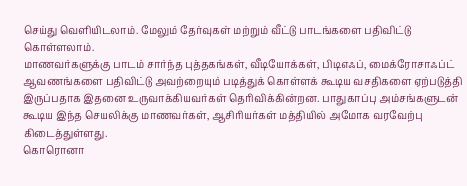செய்து வெளியிடலாம். மேலும் தேர்வுகள் மற்றும் வீட்டு பாடங்களை பதிவிட்டு கொள்ளலாம்.
மாணவர்களுக்கு பாடம் சார்ந்த புத்தகங்கள், வீடியோக்கள், பிடிஎஃப், மைக்ரோசாஃப்ட் ஆவணங்களை பதிவிட்டு அவற்றையும் படித்துக் கொள்ளக் கூடிய வசதிகளை ஏற்படுத்தி இருப்பதாக இதனை உருவாக்கியவர்கள் தெரிவிக்கின்றன. பாதுகாப்பு அம்சங்களுடன் கூடிய இந்த செயலிக்கு மாணவர்கள், ஆசிரியர்கள் மத்தியில் அமோக வரவேற்பு கிடைத்துள்ளது.
கொரொனா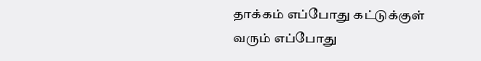தாக்கம் எப்போது கட்டுக்குள் வரும் எப்போது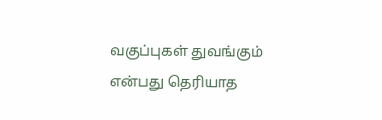வகுப்புகள் துவங்கும் என்பது தெரியாத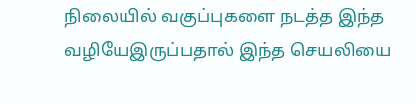நிலையில் வகுப்புகளை நடத்த இந்த வழியேஇருப்பதால் இந்த செயலியை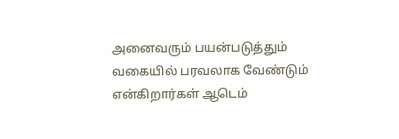அனைவரும் பயன்படுத்தும் வகையில் பரவலாக வேண்டும் என்கிறார்கள் ஆடெம்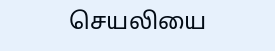செயலியை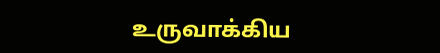உருவாக்கிய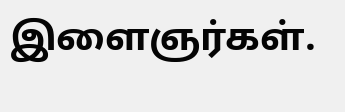இளைஞர்கள்.